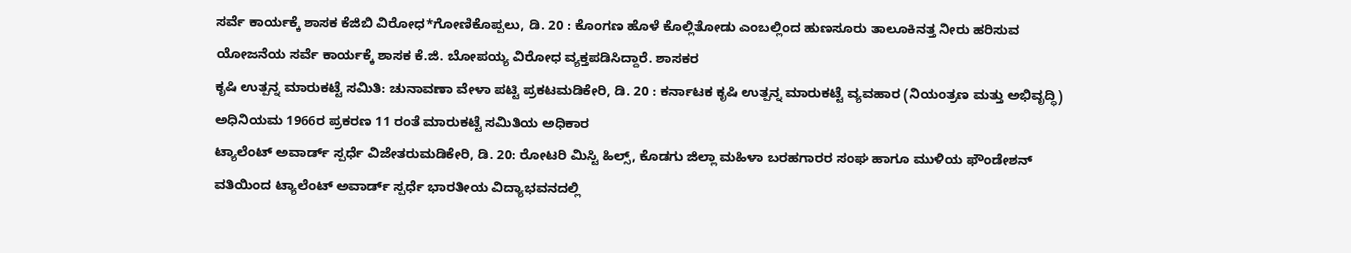ಸರ್ವೆ ಕಾರ್ಯಕ್ಕೆ ಶಾಸಕ ಕೆಜಿಬಿ ವಿರೋಧ*ಗೋಣಿಕೊಪ್ಪಲು, ಡಿ. 20 : ಕೊಂಗಣ ಹೊಳೆ ಕೊಲ್ಲಿತೋಡು ಎಂಬಲ್ಲಿಂದ ಹುಣಸೂರು ತಾಲೂಕಿನತ್ತ ನೀರು ಹರಿಸುವ ಯೋಜನೆಯ ಸರ್ವೆ ಕಾರ್ಯಕ್ಕೆ ಶಾಸಕ ಕೆ.ಜಿ. ಬೋಪಯ್ಯ ವಿರೋಧ ವ್ಯಕ್ತಪಡಿಸಿದ್ದಾರೆ. ಶಾಸಕರ
ಕೃಷಿ ಉತ್ಪನ್ನ ಮಾರುಕಟ್ಟೆ ಸಮಿತಿ: ಚುನಾವಣಾ ವೇಳಾ ಪಟ್ಟಿ ಪ್ರಕಟಮಡಿಕೇರಿ, ಡಿ. 20 : ಕರ್ನಾಟಕ ಕೃಷಿ ಉತ್ಪನ್ನ ಮಾರುಕಟ್ಟೆ ವ್ಯವಹಾರ (ನಿಯಂತ್ರಣ ಮತ್ತು ಅಭಿವೃದ್ಧಿ) ಅಧಿನಿಯಮ 1966ರ ಪ್ರಕರಣ 11 ರಂತೆ ಮಾರುಕಟ್ಟೆ ಸಮಿತಿಯ ಅಧಿಕಾರ
ಟ್ಯಾಲೆಂಟ್ ಅವಾರ್ಡ್ ಸ್ಪರ್ಧೆ ವಿಜೇತರುಮಡಿಕೇರಿ, ಡಿ. 20: ರೋಟರಿ ಮಿಸ್ಟಿ ಹಿಲ್ಸ್, ಕೊಡಗು ಜಿಲ್ಲಾ ಮಹಿಳಾ ಬರಹಗಾರರ ಸಂಘ ಹಾಗೂ ಮುಳಿಯ ಫೌಂಡೇಶನ್ ವತಿಯಿಂದ ಟ್ಯಾಲೆಂಟ್ ಅವಾರ್ಡ್ ಸ್ಪರ್ಧೆ ಭಾರತೀಯ ವಿದ್ಯಾಭವನದಲ್ಲಿ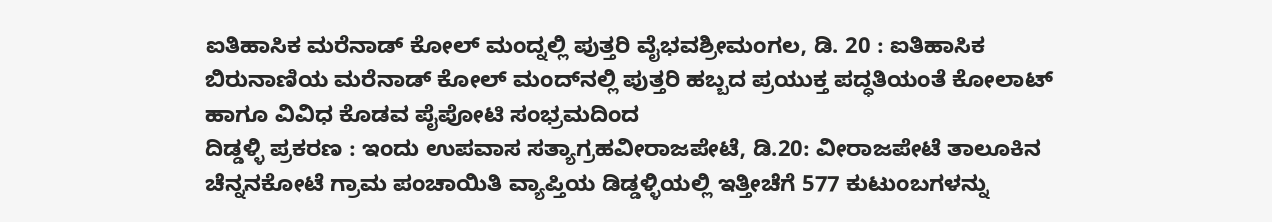ಐತಿಹಾಸಿಕ ಮರೆನಾಡ್ ಕೋಲ್ ಮಂದ್ನಲ್ಲಿ ಪುತ್ತರಿ ವೈಭವಶ್ರೀಮಂಗಲ, ಡಿ. 20 : ಐತಿಹಾಸಿಕ ಬಿರುನಾಣಿಯ ಮರೆನಾಡ್ ಕೋಲ್ ಮಂದ್‍ನಲ್ಲಿ ಪುತ್ತರಿ ಹಬ್ಬದ ಪ್ರಯುಕ್ತ ಪದ್ಧತಿಯಂತೆ ಕೋಲಾಟ್ ಹಾಗೂ ವಿವಿಧ ಕೊಡವ ಪೈಪೋಟಿ ಸಂಭ್ರಮದಿಂದ
ದಿಡ್ಡಳ್ಳಿ ಪ್ರಕರಣ : ಇಂದು ಉಪವಾಸ ಸತ್ಯಾಗ್ರಹವೀರಾಜಪೇಟೆ, ಡಿ.20: ವೀರಾಜಪೇಟೆ ತಾಲೂಕಿನ ಚೆನ್ನನಕೋಟೆ ಗ್ರಾಮ ಪಂಚಾಯಿತಿ ವ್ಯಾಪ್ತಿಯ ಡಿಡ್ಡಳ್ಳಿಯಲ್ಲಿ ಇತ್ತೀಚೆಗೆ 577 ಕುಟುಂಬಗಳನ್ನು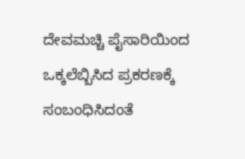ದೇವಮಚ್ಚಿ ಪೈಸಾರಿಯಿಂದ ಒಕ್ಕಲೆಬ್ಬಿಸಿದ ಪ್ರಕರಣಕ್ಕೆ ಸಂಬಂಧಿಸಿದಂತೆ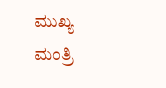ಮುಖ್ಯ ಮಂತ್ರಿ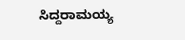ಸಿದ್ದರಾಮಯ್ಯ